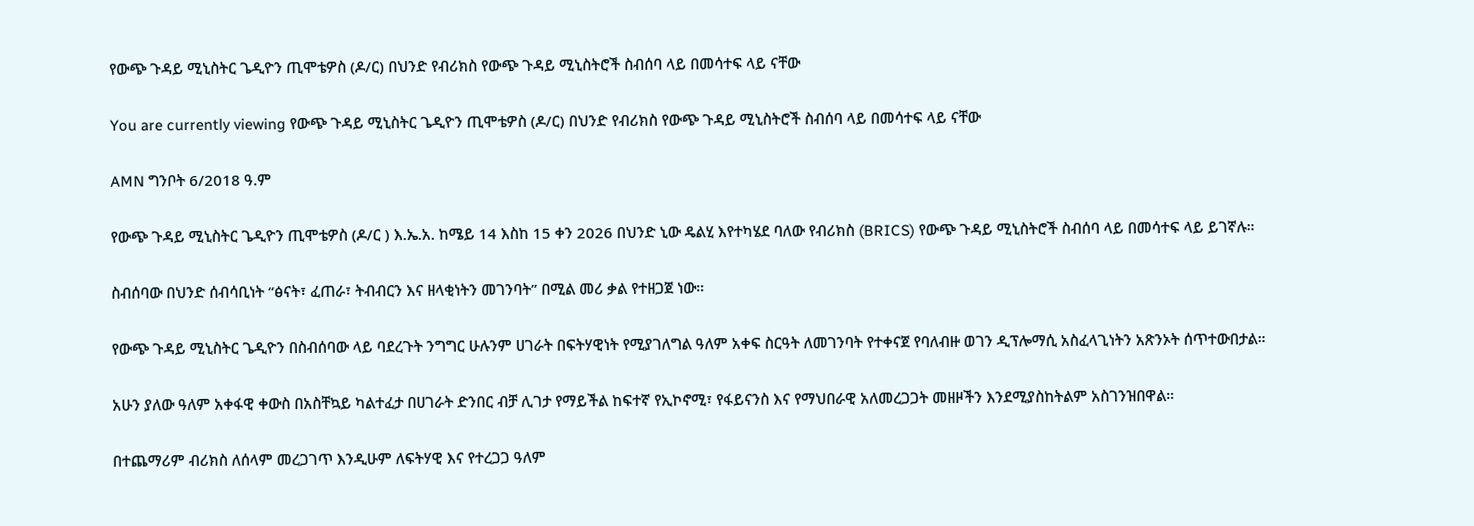የውጭ ጉዳይ ሚኒስትር ጌዲዮን ጢሞቴዎስ (ዶ/ር) በህንድ የብሪክስ የውጭ ጉዳይ ሚኒስትሮች ስብሰባ ላይ በመሳተፍ ላይ ናቸው

You are currently viewing የውጭ ጉዳይ ሚኒስትር ጌዲዮን ጢሞቴዎስ (ዶ/ር) በህንድ የብሪክስ የውጭ ጉዳይ ሚኒስትሮች ስብሰባ ላይ በመሳተፍ ላይ ናቸው

AMN ግንቦት 6/2018 ዓ.ም

የውጭ ጉዳይ ሚኒስትር ጌዲዮን ጢሞቴዎስ (ዶ/ር ) እ.ኤ.አ. ከሜይ 14 እስከ 15 ቀን 2026 በህንድ ኒው ዴልሂ እየተካሄደ ባለው የብሪክስ (BRICS) የውጭ ጉዳይ ሚኒስትሮች ስብሰባ ላይ በመሳተፍ ላይ ይገኛሉ።

ስብሰባው በህንድ ሰብሳቢነት “ፅናት፣ ፈጠራ፣ ትብብርን እና ዘላቂነትን መገንባት” በሚል መሪ ቃል የተዘጋጀ ነው።

የውጭ ጉዳይ ሚኒስትር ጌዲዮን በስብሰባው ላይ ባደረጉት ንግግር ሁሉንም ሀገራት በፍትሃዊነት የሚያገለግል ዓለም አቀፍ ስርዓት ለመገንባት የተቀናጀ የባለብዙ ወገን ዲፕሎማሲ አስፈላጊነትን አጽንኦት ሰጥተውበታል።

አሁን ያለው ዓለም አቀፋዊ ቀውስ በአስቸኳይ ካልተፈታ በሀገራት ድንበር ብቻ ሊገታ የማይችል ከፍተኛ የኢኮኖሚ፣ የፋይናንስ እና የማህበራዊ አለመረጋጋት መዘዞችን እንደሚያስከትልም አስገንዝበዋል።

በተጨማሪም ብሪክስ ለሰላም መረጋገጥ እንዲሁም ለፍትሃዊ እና የተረጋጋ ዓለም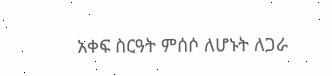አቀፍ ስርዓት ምሰሶ ለሆኑት ለጋራ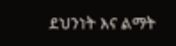ደህንነት እና ልማት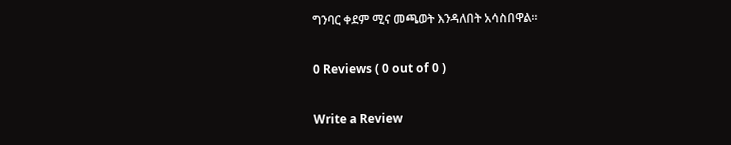ግንባር ቀደም ሚና መጫወት እንዳለበት አሳስበዋል።

0 Reviews ( 0 out of 0 )

Write a Review